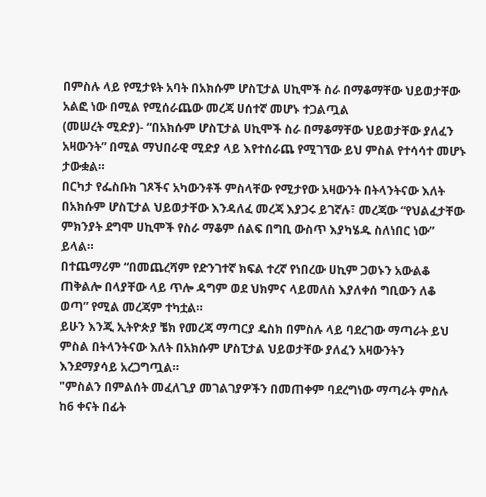በምስሉ ላይ የሚታዩት አባት በአክሱም ሆስፒታል ሀኪሞች ስራ በማቆማቸው ህይወታቸው አልፎ ነው በሚል የሚሰራጨው መረጃ ሀሰተኛ መሆኑ ተጋልጧል
(መሠረት ሚድያ)- “በአክሱም ሆስፒታል ሀኪሞች ስራ በማቆማቸው ህይወታቸው ያለፈን አዛውንት” በሚል ማህበራዊ ሚድያ ላይ እየተሰራጨ የሚገኘው ይህ ምስል የተሳሳተ መሆኑ ታውቋል።
በርካታ የፌስቡክ ገጾችና አካውንቶች ምስላቸው የሚታየው አዛውንት በትላንትናው እለት በአክሱም ሆስፒታል ህይወታቸው እንዳለፈ መረጃ እያጋሩ ይገኛሉ፣ መረጃው “የህልፈታቸው ምክንያት ደግሞ ሀኪሞች የስራ ማቆም ሰልፍ በግቢ ውስጥ እያካሄዱ ስለነበር ነው” ይላል።
በተጨማሪም “በመጨረሻም የድንገተኛ ክፍል ተረኛ የነበረው ሀኪም ጋወኑን አውልቆ ጠቅልሎ በላያቸው ላይ ጥሎ ዳግም ወደ ህክምና ላይመለስ እያለቀሰ ግቢውን ለቆ ወጣ” የሚል መረጃም ተካቷል።
ይሁን እንጂ ኢትዮጵያ ቼክ የመረጃ ማጣርያ ዴስክ በምስሉ ላይ ባደረገው ማጣራት ይህ ምስል በትላንትናው እለት በአክሱም ሆስፒታል ህይወታቸው ያለፈን አዛውንትን እንደማያሳይ አረጋግጧል።
"ምስልን በምልሰት መፈለጊያ መገልገያዎችን በመጠቀም ባደረግነው ማጣራት ምስሉ ከ6 ቀናት በፊት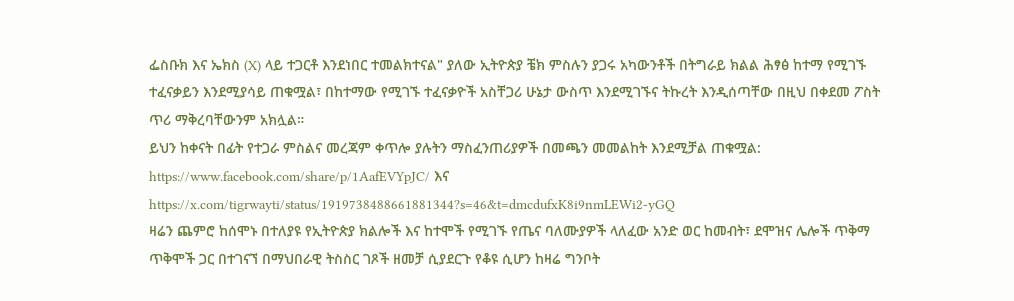ፌስቡክ እና ኤክስ (X) ላይ ተጋርቶ እንደነበር ተመልክተናል" ያለው ኢትዮጵያ ቼክ ምስሉን ያጋሩ አካውንቶች በትግራይ ክልል ሕፃፅ ከተማ የሚገኙ ተፈናቃይን እንደሚያሳይ ጠቁሟል፣ በከተማው የሚገኙ ተፈናቃዮች አስቸጋሪ ሁኔታ ውስጥ እንደሚገኙና ትኩረት እንዲሰጣቸው በዚህ በቀደመ ፖስት ጥሪ ማቅረባቸውንም አክሏል።
ይህን ከቀናት በፊት የተጋራ ምስልና መረጃም ቀጥሎ ያሉትን ማስፈንጠሪያዎች በመጫን መመልከት እንደሚቻል ጠቁሟል: https://www.facebook.com/share/p/1AafEVYpJC/ እና https://x.com/tigrwayti/status/1919738488661881344?s=46&t=dmcdufxK8i9nmLEWi2-yGQ
ዛሬን ጨምሮ ከሰሞኑ በተለያዩ የኢትዮጵያ ክልሎች እና ከተሞች የሚገኙ የጤና ባለሙያዎች ላለፈው አንድ ወር ከመብት፣ ደሞዝና ሌሎች ጥቅማ ጥቅሞች ጋር በተገናኘ በማህበራዊ ትስስር ገጾች ዘመቻ ሲያደርጉ የቆዩ ሲሆን ከዛሬ ግንቦት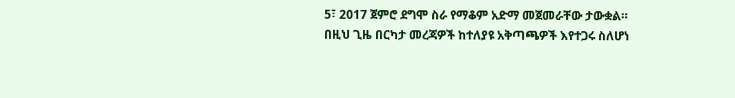5፣ 2017 ጀምሮ ደግሞ ስራ የማቆም አድማ መጀመራቸው ታውቋል።
በዚህ ጊዜ በርካታ መረጃዎች ከተለያዩ አቅጣጫዎች እየተጋሩ ስለሆነ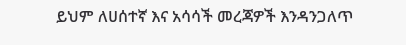ይህም ለሀሰተኛ እና አሳሳች መረጃዎች እንዳንጋለጥ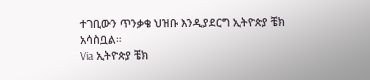ተገቢውን ጥንቃቄ ህዝቡ እንዲያደርግ ኢትዮጵያ ቼክ አሳስቧል።
Via ኢትዮጵያ ቼክ